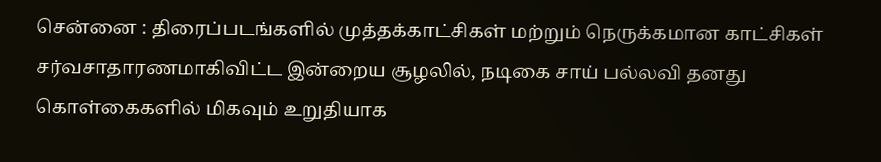சென்னை : திரைப்படங்களில் முத்தக்காட்சிகள் மற்றும் நெருக்கமான காட்சிகள் சர்வசாதாரணமாகிவிட்ட இன்றைய சூழலில், நடிகை சாய் பல்லவி தனது கொள்கைகளில் மிகவும் உறுதியாக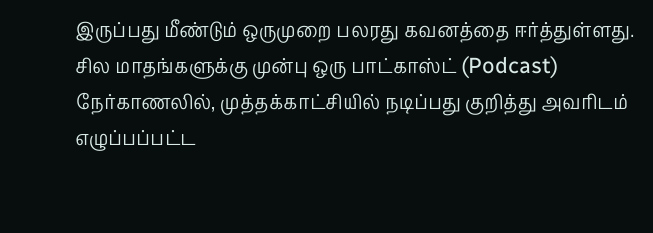இருப்பது மீண்டும் ஒருமுறை பலரது கவனத்தை ஈர்த்துள்ளது. சில மாதங்களுக்கு முன்பு ஒரு பாட்காஸ்ட் (Podcast) நேர்காணலில், முத்தக்காட்சியில் நடிப்பது குறித்து அவரிடம் எழுப்பப்பட்ட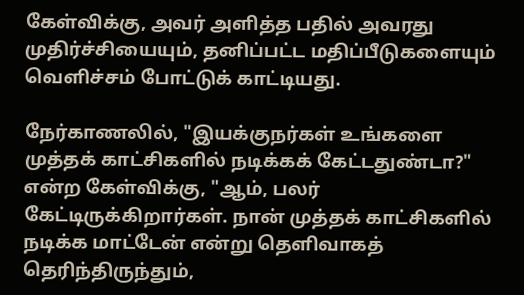கேள்விக்கு, அவர் அளித்த பதில் அவரது முதிர்ச்சியையும், தனிப்பட்ட மதிப்பீடுகளையும் வெளிச்சம் போட்டுக் காட்டியது.

நேர்காணலில், "இயக்குநர்கள் உங்களை முத்தக் காட்சிகளில் நடிக்கக் கேட்டதுண்டா?" என்ற கேள்விக்கு, "ஆம், பலர் கேட்டிருக்கிறார்கள். நான் முத்தக் காட்சிகளில் நடிக்க மாட்டேன் என்று தெளிவாகத் தெரிந்திருந்தும்,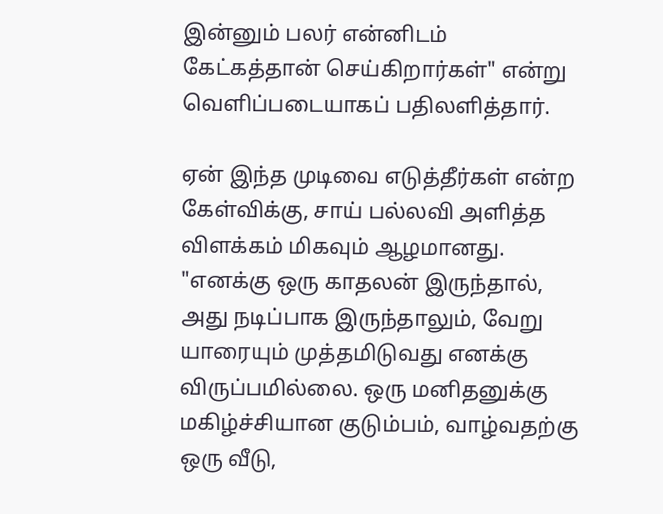இன்னும் பலர் என்னிடம் கேட்கத்தான் செய்கிறார்கள்" என்று வெளிப்படையாகப் பதிலளித்தார்.

ஏன் இந்த முடிவை எடுத்தீர்கள் என்ற கேள்விக்கு, சாய் பல்லவி அளித்த விளக்கம் மிகவும் ஆழமானது. "எனக்கு ஒரு காதலன் இருந்தால், அது நடிப்பாக இருந்தாலும், வேறு யாரையும் முத்தமிடுவது எனக்கு விருப்பமில்லை. ஒரு மனிதனுக்கு மகிழ்ச்சியான குடும்பம், வாழ்வதற்கு ஒரு வீடு,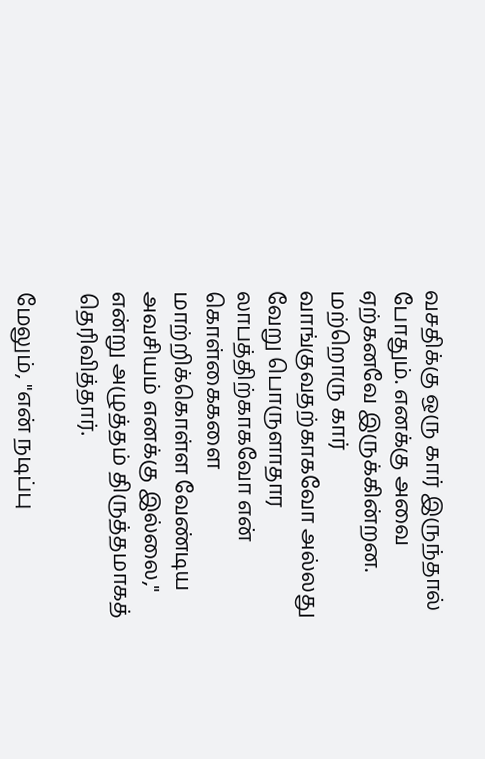வசதிக்கு ஒரு கார் இருந்தால் போதும். எனக்கு அவை ஏற்கனவே இருக்கின்றன. மற்றொரு கார் வாங்குவதற்காகவோ அல்லது வேறு பொருளாதார லாபத்திற்காகவோ என் கொள்கைகளை மாற்றிக்கொள்ள வேண்டிய அவசியம் எனக்கு இல்லை," என்று அழுத்தம் திருத்தமாகத் தெரிவித்தார்.

மேலும், "என் நடிப்பு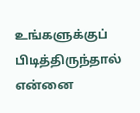உங்களுக்குப் பிடித்திருந்தால் என்னை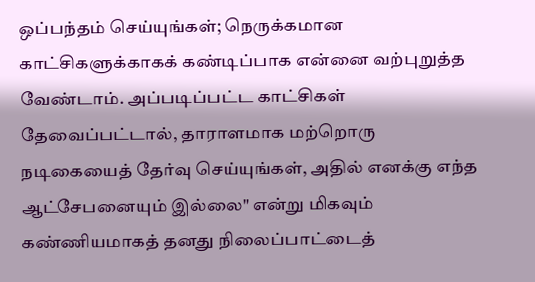ஒப்பந்தம் செய்யுங்கள்; நெருக்கமான காட்சிகளுக்காகக் கண்டிப்பாக என்னை வற்புறுத்த வேண்டாம். அப்படிப்பட்ட காட்சிகள் தேவைப்பட்டால், தாராளமாக மற்றொரு நடிகையைத் தேர்வு செய்யுங்கள், அதில் எனக்கு எந்த ஆட்சேபனையும் இல்லை" என்று மிகவும் கண்ணியமாகத் தனது நிலைப்பாட்டைத்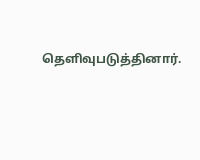தெளிவுபடுத்தினார்.